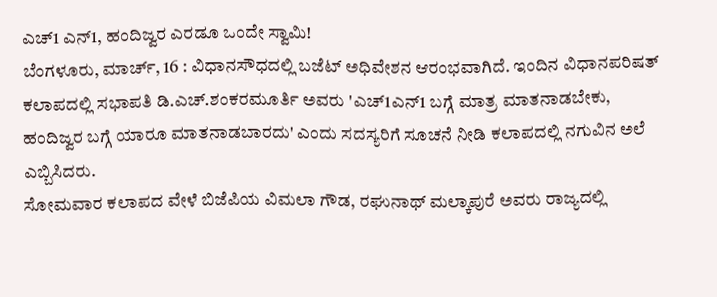ಎಚ್1 ಎನ್1, ಹಂದಿಜ್ವರ ಎರಡೂ ಒಂದೇ ಸ್ವಾಮಿ!
ಬೆಂಗಳೂರು, ಮಾರ್ಚ್, 16 : ವಿಧಾನಸೌಧದಲ್ಲಿ ಬಜೆಟ್ ಅಧಿವೇಶನ ಆರಂಭವಾಗಿದೆ. ಇಂದಿನ ವಿಧಾನಪರಿಷತ್ ಕಲಾಪದಲ್ಲಿ ಸಭಾಪತಿ ಡಿ.ಎಚ್.ಶಂಕರಮೂರ್ತಿ ಅವರು 'ಎಚ್1ಎನ್1 ಬಗ್ಗೆ ಮಾತ್ರ ಮಾತನಾಡಬೇಕು, ಹಂದಿಜ್ವರ ಬಗ್ಗೆ ಯಾರೂ ಮಾತನಾಡಬಾರದು' ಎಂದು ಸದಸ್ಯರಿಗೆ ಸೂಚನೆ ನೀಡಿ ಕಲಾಪದಲ್ಲಿ ನಗುವಿನ ಅಲೆ ಎಬ್ಬಿಸಿದರು.
ಸೋಮವಾರ ಕಲಾಪದ ವೇಳೆ ಬಿಜೆಪಿಯ ವಿಮಲಾ ಗೌಡ, ರಘುನಾಥ್ ಮಲ್ಕಾಪುರೆ ಅವರು ರಾಜ್ಯದಲ್ಲಿ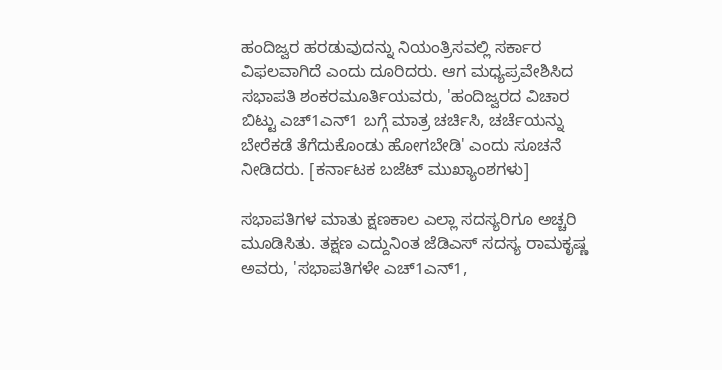ಹಂದಿಜ್ವರ ಹರಡುವುದನ್ನು ನಿಯಂತ್ರಿಸವಲ್ಲಿ ಸರ್ಕಾರ ವಿಫಲವಾಗಿದೆ ಎಂದು ದೂರಿದರು. ಆಗ ಮಧ್ಯಪ್ರವೇಶಿಸಿದ ಸಭಾಪತಿ ಶಂಕರಮೂರ್ತಿಯವರು, 'ಹಂದಿಜ್ವರದ ವಿಚಾರ ಬಿಟ್ಟು ಎಚ್1ಎನ್1 ಬಗ್ಗೆ ಮಾತ್ರ ಚರ್ಚಿಸಿ, ಚರ್ಚೆಯನ್ನು ಬೇರೆಕಡೆ ತೆಗೆದುಕೊಂಡು ಹೋಗಬೇಡಿ' ಎಂದು ಸೂಚನೆ ನೀಡಿದರು. [ಕರ್ನಾಟಕ ಬಜೆಟ್ ಮುಖ್ಯಾಂಶಗಳು]

ಸಭಾಪತಿಗಳ ಮಾತು ಕ್ಷಣಕಾಲ ಎಲ್ಲಾ ಸದಸ್ಯರಿಗೂ ಅಚ್ಚರಿ ಮೂಡಿಸಿತು. ತಕ್ಷಣ ಎದ್ದುನಿಂತ ಜೆಡಿಎಸ್ ಸದಸ್ಯ ರಾಮಕೃಷ್ಣ ಅವರು, 'ಸಭಾಪತಿಗಳೇ ಎಚ್1ಎನ್1,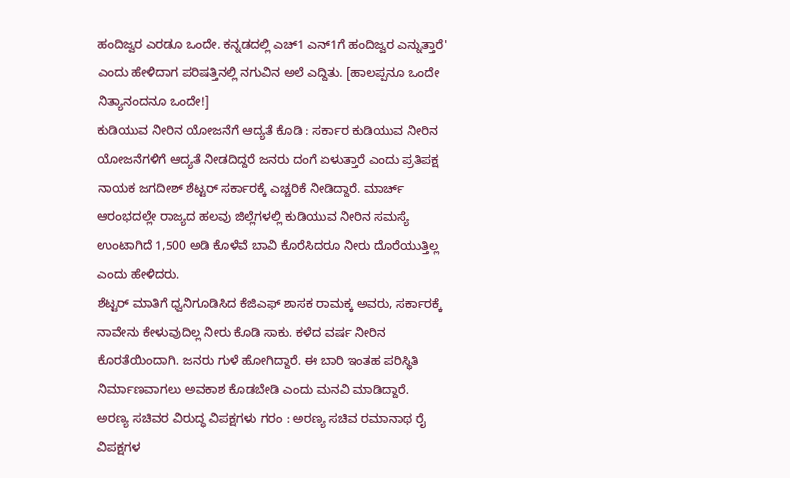ಹಂದಿಜ್ವರ ಎರಡೂ ಒಂದೇ. ಕನ್ನಡದಲ್ಲಿ ಎಚ್1 ಎನ್1ಗೆ ಹಂದಿಜ್ವರ ಎನ್ನುತ್ತಾರೆ' ಎಂದು ಹೇಳಿದಾಗ ಪರಿಷತ್ತಿನಲ್ಲಿ ನಗುವಿನ ಅಲೆ ಎದ್ದಿತು. [ಹಾಲಪ್ಪನೂ ಒಂದೇ ನಿತ್ಯಾನಂದನೂ ಒಂದೇ!]
ಕುಡಿಯುವ ನೀರಿನ ಯೋಜನೆಗೆ ಆದ್ಯತೆ ಕೊಡಿ : ಸರ್ಕಾರ ಕುಡಿಯುವ ನೀರಿನ ಯೋಜನೆಗಳಿಗೆ ಆದ್ಯತೆ ನೀಡದಿದ್ದರೆ ಜನರು ದಂಗೆ ಏಳುತ್ತಾರೆ ಎಂದು ಪ್ರತಿಪಕ್ಷ ನಾಯಕ ಜಗದೀಶ್ ಶೆಟ್ಟರ್ ಸರ್ಕಾರಕ್ಕೆ ಎಚ್ಚರಿಕೆ ನೀಡಿದ್ದಾರೆ. ಮಾರ್ಚ್ ಆರಂಭದಲ್ಲೇ ರಾಜ್ಯದ ಹಲವು ಜಿಲ್ಲೆಗಳಲ್ಲಿ ಕುಡಿಯುವ ನೀರಿನ ಸಮಸ್ಯೆ ಉಂಟಾಗಿದೆ 1,500 ಅಡಿ ಕೊಳೆವೆ ಬಾವಿ ಕೊರೆಸಿದರೂ ನೀರು ದೊರೆಯುತ್ತಿಲ್ಲ ಎಂದು ಹೇಳಿದರು.
ಶೆಟ್ಟರ್ ಮಾತಿಗೆ ಧ್ವನಿಗೂಡಿಸಿದ ಕೆಜಿಎಫ್ ಶಾಸಕ ರಾಮಕ್ಕ ಅವರು, ಸರ್ಕಾರಕ್ಕೆ ನಾವೇನು ಕೇಳುವುದಿಲ್ಲ ನೀರು ಕೊಡಿ ಸಾಕು. ಕಳೆದ ವರ್ಷ ನೀರಿನ ಕೊರತೆಯಿಂದಾಗಿ. ಜನರು ಗುಳೆ ಹೋಗಿದ್ದಾರೆ. ಈ ಬಾರಿ ಇಂತಹ ಪರಿಸ್ಥಿತಿ ನಿರ್ಮಾಣವಾಗಲು ಅವಕಾಶ ಕೊಡಬೇಡಿ ಎಂದು ಮನವಿ ಮಾಡಿದ್ದಾರೆ.
ಅರಣ್ಯ ಸಚಿವರ ವಿರುದ್ಧ ವಿಪಕ್ಷಗಳು ಗರಂ : ಅರಣ್ಯ ಸಚಿವ ರಮಾನಾಥ ರೈ ವಿಪಕ್ಷಗಳ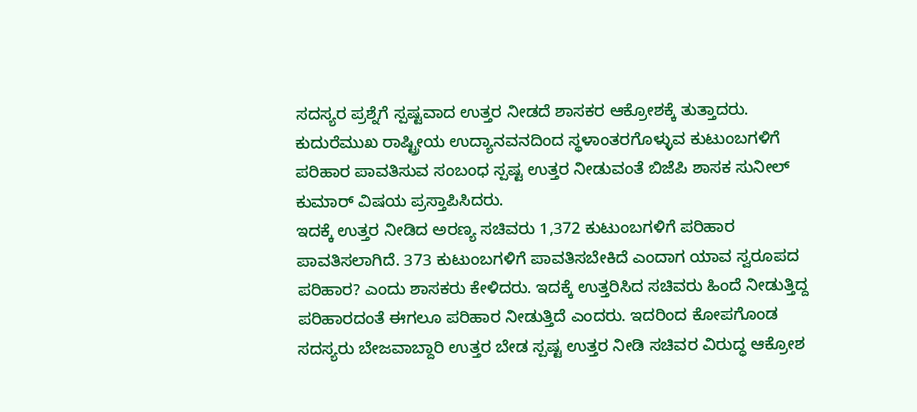ಸದಸ್ಯರ ಪ್ರಶ್ನೆಗೆ ಸ್ಪಷ್ಟವಾದ ಉತ್ತರ ನೀಡದೆ ಶಾಸಕರ ಆಕ್ರೋಶಕ್ಕೆ ತುತ್ತಾದರು. ಕುದುರೆಮುಖ ರಾಷ್ಟ್ರೀಯ ಉದ್ಯಾನವನದಿಂದ ಸ್ಥಳಾಂತರಗೊಳ್ಳುವ ಕುಟುಂಬಗಳಿಗೆ ಪರಿಹಾರ ಪಾವತಿಸುವ ಸಂಬಂಧ ಸ್ಪಷ್ಟ ಉತ್ತರ ನೀಡುವಂತೆ ಬಿಜೆಪಿ ಶಾಸಕ ಸುನೀಲ್ ಕುಮಾರ್ ವಿಷಯ ಪ್ರಸ್ತಾಪಿಸಿದರು.
ಇದಕ್ಕೆ ಉತ್ತರ ನೀಡಿದ ಅರಣ್ಯ ಸಚಿವರು 1,372 ಕುಟುಂಬಗಳಿಗೆ ಪರಿಹಾರ ಪಾವತಿಸಲಾಗಿದೆ. 373 ಕುಟುಂಬಗಳಿಗೆ ಪಾವತಿಸಬೇಕಿದೆ ಎಂದಾಗ ಯಾವ ಸ್ವರೂಪದ ಪರಿಹಾರ? ಎಂದು ಶಾಸಕರು ಕೇಳಿದರು. ಇದಕ್ಕೆ ಉತ್ತರಿಸಿದ ಸಚಿವರು ಹಿಂದೆ ನೀಡುತ್ತಿದ್ದ ಪರಿಹಾರದಂತೆ ಈಗಲೂ ಪರಿಹಾರ ನೀಡುತ್ತಿದೆ ಎಂದರು. ಇದರಿಂದ ಕೋಪಗೊಂಡ ಸದಸ್ಯರು ಬೇಜವಾಬ್ದಾರಿ ಉತ್ತರ ಬೇಡ ಸ್ಪಷ್ಟ ಉತ್ತರ ನೀಡಿ ಸಚಿವರ ವಿರುದ್ಧ ಆಕ್ರೋಶ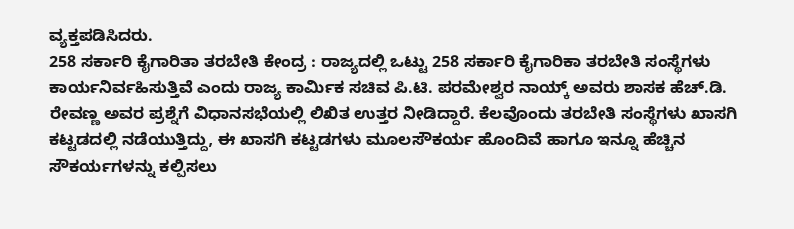ವ್ಯಕ್ತಪಡಿಸಿದರು.
258 ಸರ್ಕಾರಿ ಕೈಗಾರಿತಾ ತರಬೇತಿ ಕೇಂದ್ರ : ರಾಜ್ಯದಲ್ಲಿ ಒಟ್ಟು 258 ಸರ್ಕಾರಿ ಕೈಗಾರಿಕಾ ತರಬೇತಿ ಸಂಸ್ಥೆಗಳು ಕಾರ್ಯನಿರ್ವಹಿಸುತ್ತಿವೆ ಎಂದು ರಾಜ್ಯ ಕಾರ್ಮಿಕ ಸಚಿವ ಪಿ.ಟಿ. ಪರಮೇಶ್ವರ ನಾಯ್ಕ್ ಅವರು ಶಾಸಕ ಹೆಚ್.ಡಿ. ರೇವಣ್ಣ ಅವರ ಪ್ರಶ್ನೆಗೆ ವಿಧಾನಸಭೆಯಲ್ಲಿ ಲಿಖಿತ ಉತ್ತರ ನೀಡಿದ್ದಾರೆ. ಕೆಲವೊಂದು ತರಬೇತಿ ಸಂಸ್ಥೆಗಳು ಖಾಸಗಿ ಕಟ್ಟಡದಲ್ಲಿ ನಡೆಯುತ್ತಿದ್ದು, ಈ ಖಾಸಗಿ ಕಟ್ಟಡಗಳು ಮೂಲಸೌಕರ್ಯ ಹೊಂದಿವೆ ಹಾಗೂ ಇನ್ನೂ ಹೆಚ್ಚಿನ ಸೌಕರ್ಯಗಳನ್ನು ಕಲ್ಪಿಸಲು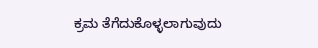ಕ್ರಮ ತೆಗೆದುಕೊಳ್ಳಲಾಗುವುದು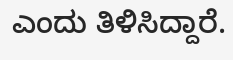ಎಂದು ತಿಳಿಸಿದ್ದಾರೆ.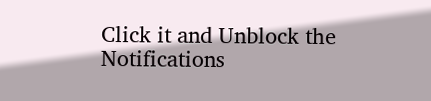Click it and Unblock the Notifications